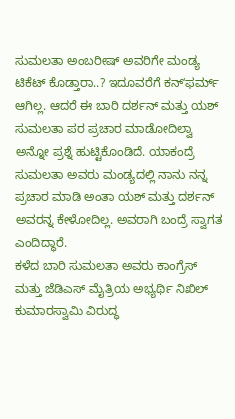ಸುಮಲತಾ ಅಂಬರೀಷ್ ಅವರಿಗೇ ಮಂಡ್ಯ ಟಿಕೆಟ್ ಕೊಡ್ತಾರಾ..? ಇದೂವರೆಗೆ ಕನ್ʻಫರ್ಮ್ ಆಗಿಲ್ಲ. ಆದರೆ ಈ ಬಾರಿ ದರ್ಶನ್ ಮತ್ತು ಯಶ್ ಸುಮಲತಾ ಪರ ಪ್ರಚಾರ ಮಾಡೋದಿಲ್ವಾ ಅನ್ನೋ ಪ್ರಶ್ನೆ ಹುಟ್ಟಿಕೊಂಡಿದೆ. ಯಾಕಂದ್ರೆ ಸುಮಲತಾ ಅವರು ಮಂಡ್ಯದಲ್ಲಿ ನಾನು ನನ್ನ ಪ್ರಚಾರ ಮಾಡಿ ಅಂತಾ ಯಶ್ ಮತ್ತು ದರ್ಶನ್ ಅವರನ್ನ ಕೇಳೋದಿಲ್ಲ. ಅವರಾಗಿ ಬಂದ್ರೆ ಸ್ವಾಗತ ಎಂದಿದ್ಧಾರೆ.
ಕಳೆದ ಬಾರಿ ಸುಮಲತಾ ಅವರು ಕಾಂಗ್ರೆಸ್ ಮತ್ತು ಜೆಡಿಎಸ್ ಮೈತ್ರಿಯ ಅಭ್ಯರ್ಥಿ ನಿಖಿಲ್ ಕುಮಾರಸ್ವಾಮಿ ವಿರುದ್ಧ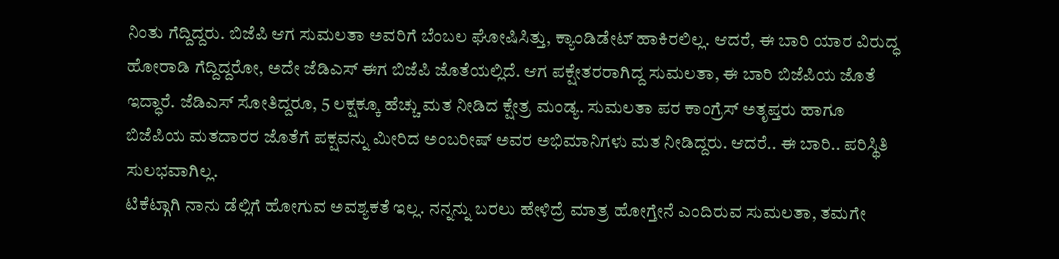ನಿಂತು ಗೆದ್ದಿದ್ದರು. ಬಿಜೆಪಿ ಆಗ ಸುಮಲತಾ ಅವರಿಗೆ ಬೆಂಬಲ ಘೋಷಿಸಿತ್ತು, ಕ್ಯಾಂಡಿಡೇಟ್ ಹಾಕಿರಲಿಲ್ಲ. ಆದರೆ, ಈ ಬಾರಿ ಯಾರ ವಿರುದ್ಧ ಹೋರಾಡಿ ಗೆದ್ದಿದ್ದರೋ, ಅದೇ ಜೆಡಿಎಸ್ ಈಗ ಬಿಜೆಪಿ ಜೊತೆಯಲ್ಲಿದೆ. ಆಗ ಪಕ್ಷೇತರರಾಗಿದ್ದ ಸುಮಲತಾ, ಈ ಬಾರಿ ಬಿಜೆಪಿಯ ಜೊತೆ ಇದ್ಧಾರೆ. ಜೆಡಿಎಸ್ ಸೋತಿದ್ದರೂ, 5 ಲಕ್ಷಕ್ಕೂ ಹೆಚ್ಚು ಮತ ನೀಡಿದ ಕ್ಷೇತ್ರ ಮಂಡ್ಯ. ಸುಮಲತಾ ಪರ ಕಾಂಗ್ರೆಸ್ ಅತೃಪ್ತರು ಹಾಗೂ ಬಿಜೆಪಿಯ ಮತದಾರರ ಜೊತೆಗೆ ಪಕ್ಷವನ್ನು ಮೀರಿದ ಅಂಬರೀಷ್ ಅವರ ಅಭಿಮಾನಿಗಳು ಮತ ನೀಡಿದ್ದರು. ಆದರೆ.. ಈ ಬಾರಿ.. ಪರಿಸ್ಥಿತಿ ಸುಲಭವಾಗಿಲ್ಲ.
ಟಿಕೆಟ್ಗಾಗಿ ನಾನು ಡೆಲ್ಲಿಗೆ ಹೋಗುವ ಅವಶ್ಯಕತೆ ಇಲ್ಲ. ನನ್ನನ್ನು ಬರಲು ಹೇಳಿದ್ರೆ ಮಾತ್ರ ಹೋಗ್ತೇನೆ ಎಂದಿರುವ ಸುಮಲತಾ, ತಮಗೇ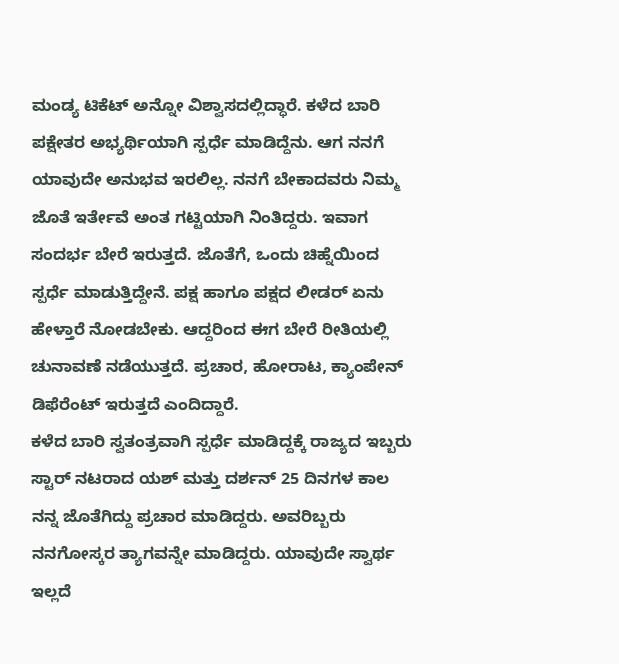ಮಂಡ್ಯ ಟಿಕೆಟ್ ಅನ್ನೋ ವಿಶ್ವಾಸದಲ್ಲಿದ್ಧಾರೆ. ಕಳೆದ ಬಾರಿ ಪಕ್ಷೇತರ ಅಭ್ಯರ್ಥಿಯಾಗಿ ಸ್ಪರ್ಧೆ ಮಾಡಿದ್ದೆನು. ಆಗ ನನಗೆ ಯಾವುದೇ ಅನುಭವ ಇರಲಿಲ್ಲ. ನನಗೆ ಬೇಕಾದವರು ನಿಮ್ಮ ಜೊತೆ ಇರ್ತೇವೆ ಅಂತ ಗಟ್ಟಿಯಾಗಿ ನಿಂತಿದ್ದರು. ಇವಾಗ ಸಂದರ್ಭ ಬೇರೆ ಇರುತ್ತದೆ. ಜೊತೆಗೆ, ಒಂದು ಚಿಹ್ನೆಯಿಂದ ಸ್ಪರ್ಧೆ ಮಾಡುತ್ತಿದ್ದೇನೆ. ಪಕ್ಷ ಹಾಗೂ ಪಕ್ಷದ ಲೀಡರ್ ಏನು ಹೇಳ್ತಾರೆ ನೋಡಬೇಕು. ಆದ್ದರಿಂದ ಈಗ ಬೇರೆ ರೀತಿಯಲ್ಲಿ ಚುನಾವಣೆ ನಡೆಯುತ್ತದೆ. ಪ್ರಚಾರ, ಹೋರಾಟ, ಕ್ಯಾಂಪೇನ್ ಡಿಫೆರೆಂಟ್ ಇರುತ್ತದೆ ಎಂದಿದ್ದಾರೆ.
ಕಳೆದ ಬಾರಿ ಸ್ವತಂತ್ರವಾಗಿ ಸ್ಪರ್ಧೆ ಮಾಡಿದ್ದಕ್ಕೆ ರಾಜ್ಯದ ಇಬ್ಬರು ಸ್ಟಾರ್ ನಟರಾದ ಯಶ್ ಮತ್ತು ದರ್ಶನ್ 25 ದಿನಗಳ ಕಾಲ ನನ್ನ ಜೊತೆಗಿದ್ದು ಪ್ರಚಾರ ಮಾಡಿದ್ದರು. ಅವರಿಬ್ಬರು ನನಗೋಸ್ಕರ ತ್ಯಾಗವನ್ನೇ ಮಾಡಿದ್ದರು. ಯಾವುದೇ ಸ್ವಾರ್ಥ ಇಲ್ಲದೆ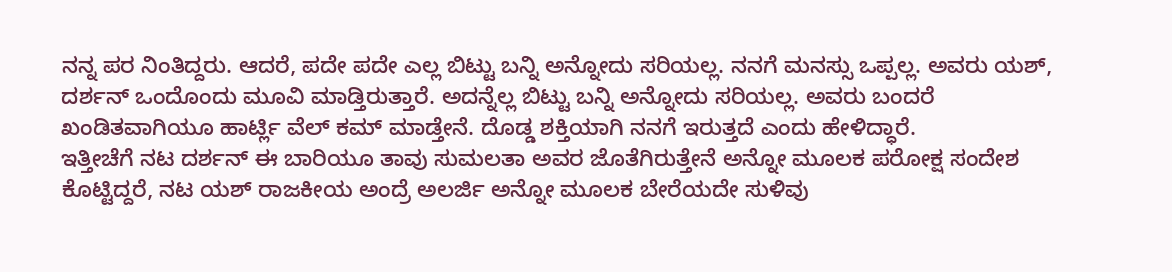ನನ್ನ ಪರ ನಿಂತಿದ್ದರು. ಆದರೆ, ಪದೇ ಪದೇ ಎಲ್ಲ ಬಿಟ್ಟು ಬನ್ನಿ ಅನ್ನೋದು ಸರಿಯಲ್ಲ. ನನಗೆ ಮನಸ್ಸು ಒಪ್ಪಲ್ಲ. ಅವರು ಯಶ್, ದರ್ಶನ್ ಒಂದೊಂದು ಮೂವಿ ಮಾಡ್ತಿರುತ್ತಾರೆ. ಅದನ್ನೆಲ್ಲ ಬಿಟ್ಟು ಬನ್ನಿ ಅನ್ನೋದು ಸರಿಯಲ್ಲ. ಅವರು ಬಂದರೆ ಖಂಡಿತವಾಗಿಯೂ ಹಾರ್ಟ್ಲಿ ವೆಲ್ ಕಮ್ ಮಾಡ್ತೇನೆ. ದೊಡ್ಡ ಶಕ್ತಿಯಾಗಿ ನನಗೆ ಇರುತ್ತದೆ ಎಂದು ಹೇಳಿದ್ಧಾರೆ.
ಇತ್ತೀಚೆಗೆ ನಟ ದರ್ಶನ್ ಈ ಬಾರಿಯೂ ತಾವು ಸುಮಲತಾ ಅವರ ಜೊತೆಗಿರುತ್ತೇನೆ ಅನ್ನೋ ಮೂಲಕ ಪರೋಕ್ಷ ಸಂದೇಶ ಕೊಟ್ಟಿದ್ದರೆ, ನಟ ಯಶ್ ರಾಜಕೀಯ ಅಂದ್ರೆ ಅಲರ್ಜಿ ಅನ್ನೋ ಮೂಲಕ ಬೇರೆಯದೇ ಸುಳಿವು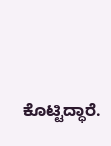ಕೊಟ್ಟಿದ್ಧಾರೆ.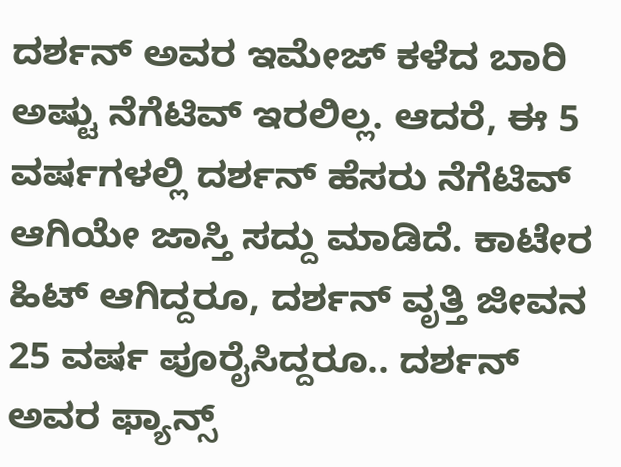ದರ್ಶನ್ ಅವರ ಇಮೇಜ್ ಕಳೆದ ಬಾರಿ ಅಷ್ಟು ನೆಗೆಟಿವ್ ಇರಲಿಲ್ಲ. ಆದರೆ, ಈ 5 ವರ್ಷಗಳಲ್ಲಿ ದರ್ಶನ್ ಹೆಸರು ನೆಗೆಟಿವ್ ಆಗಿಯೇ ಜಾಸ್ತಿ ಸದ್ದು ಮಾಡಿದೆ. ಕಾಟೇರ ಹಿಟ್ ಆಗಿದ್ದರೂ, ದರ್ಶನ್ ವೃತ್ತಿ ಜೀವನ 25 ವರ್ಷ ಪೂರೈಸಿದ್ದರೂ.. ದರ್ಶನ್ ಅವರ ಫ್ಯಾನ್ಸ್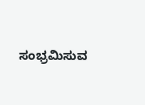ಸಂಭ್ರಮಿಸುವ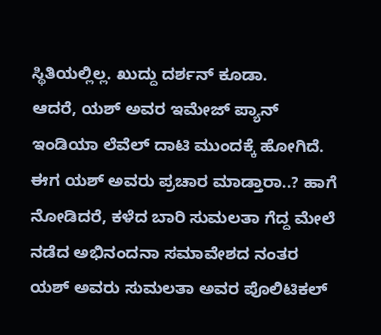ಸ್ಥಿತಿಯಲ್ಲಿಲ್ಲ. ಖುದ್ದು ದರ್ಶನ್ ಕೂಡಾ.
ಆದರೆ, ಯಶ್ ಅವರ ಇಮೇಜ್ ಪ್ಯಾನ್ ಇಂಡಿಯಾ ಲೆವೆಲ್ ದಾಟಿ ಮುಂದಕ್ಕೆ ಹೋಗಿದೆ. ಈಗ ಯಶ್ ಅವರು ಪ್ರಚಾರ ಮಾಡ್ತಾರಾ..? ಹಾಗೆ ನೋಡಿದರೆ, ಕಳೆದ ಬಾರಿ ಸುಮಲತಾ ಗೆದ್ದ ಮೇಲೆ ನಡೆದ ಅಭಿನಂದನಾ ಸಮಾವೇಶದ ನಂತರ ಯಶ್ ಅವರು ಸುಮಲತಾ ಅವರ ಪೊಲಿಟಿಕಲ್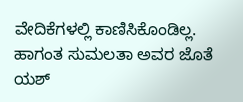ವೇದಿಕೆಗಳಲ್ಲಿ ಕಾಣಿಸಿಕೊಂಡಿಲ್ಲ. ಹಾಗಂತ ಸುಮಲತಾ ಅವರ ಜೊತೆ ಯಶ್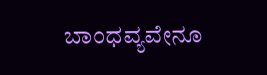ಬಾಂಧವ್ಯವೇನೂ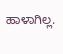ಹಾಳಾಗಿಲ್ಲ.